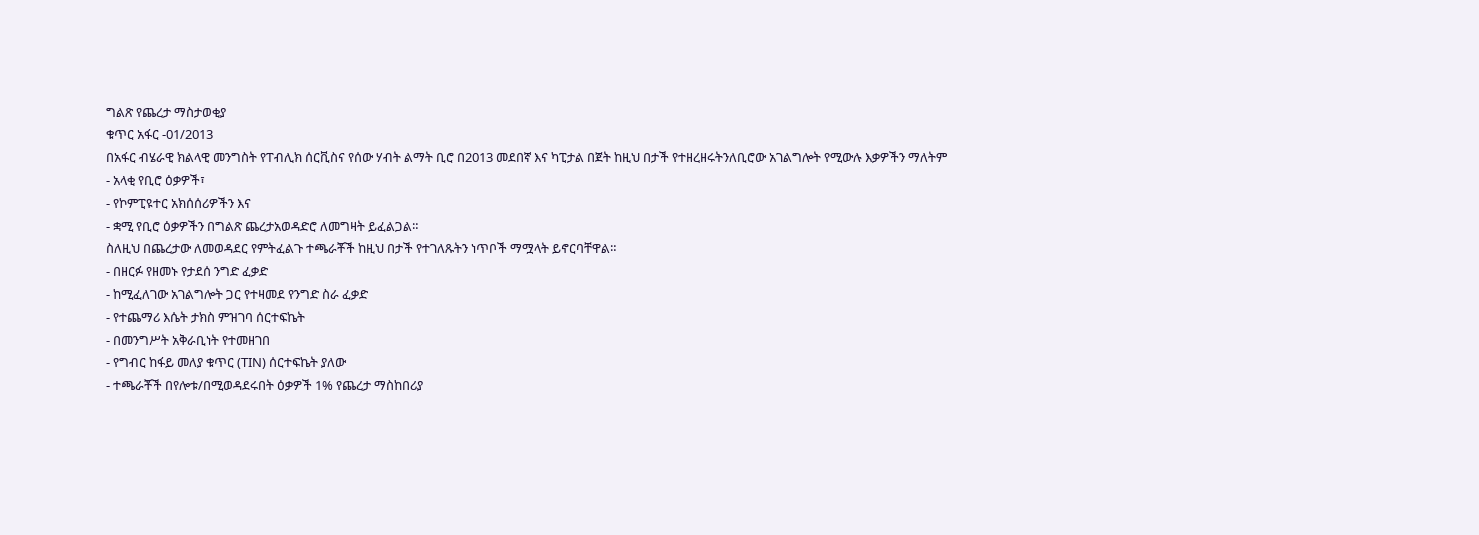ግልጽ የጨረታ ማስታወቂያ
ቁጥር አፋር -01/2013
በአፋር ብሄራዊ ክልላዊ መንግስት የፐብሊክ ሰርቪስና የሰው ሃብት ልማት ቢሮ በ2013 መደበኛ እና ካፒታል በጀት ከዚህ በታች የተዘረዘሩትንለቢሮው አገልግሎት የሚውሉ እቃዎችን ማለትም
- አላቂ የቢሮ ዕቃዎች፣
- የኮምፒዩተር አክሰሰሪዎችን እና
- ቋሚ የቢሮ ዕቃዎችን በግልጽ ጨረታአወዳድሮ ለመግዛት ይፈልጋል።
ስለዚህ በጨረታው ለመወዳደር የምትፈልጉ ተጫራቾች ከዚህ በታች የተገለጹትን ነጥቦች ማሟላት ይኖርባቸዋል።
- በዘርፉ የዘመኑ የታደሰ ንግድ ፈቃድ
- ከሚፈለገው አገልግሎት ጋር የተዛመደ የንግድ ስራ ፈቃድ
- የተጨማሪ እሴት ታክስ ምዝገባ ሰርተፍኬት
- በመንግሥት አቅራቢነት የተመዘገበ
- የግብር ከፋይ መለያ ቁጥር (TIN) ሰርተፍኬት ያለው
- ተጫራቾች በየሎቱ/በሚወዳደሩበት ዕቃዎች 1% የጨረታ ማስከበሪያ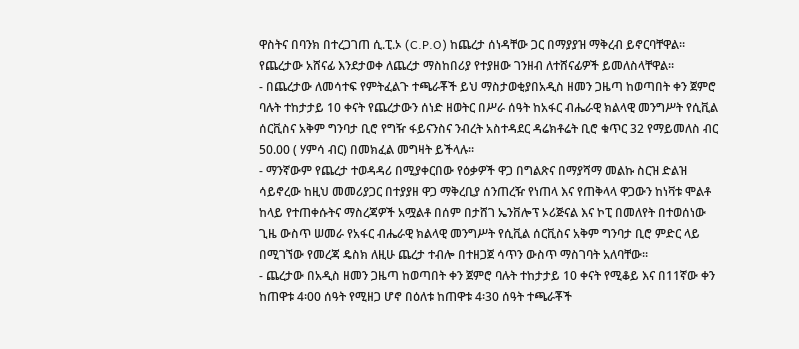ዋስትና በባንክ በተረጋገጠ ሲ.ፒ.ኦ (C.P.O) ከጨረታ ሰነዳቸው ጋር በማያያዝ ማቅረብ ይኖርባቸዋል። የጨረታው አሸናፊ እንደታወቀ ለጨረታ ማስከበሪያ የተያዘው ገንዘብ ለተሸናፊዎች ይመለስላቸዋል።
- በጨረታው ለመሳተፍ የምትፈልጉ ተጫራቾች ይህ ማስታወቂያበአዲስ ዘመን ጋዜጣ ከወጣበት ቀን ጀምሮ ባሉት ተከታታይ 10 ቀናት የጨረታውን ሰነድ ዘወትር በሥራ ሰዓት ከአፋር ብሔራዊ ክልላዊ መንግሥት የሲቪል ሰርቪስና አቅም ግንባታ ቢሮ የግዥ ፋይናንስና ንብረት አስተዳደር ዳሬክቶሬት ቢሮ ቁጥር 32 የማይመለስ ብር 50.00 ( ሃምሳ ብር) በመክፈል መግዛት ይችላሉ።
- ማንኛውም የጨረታ ተወዳዳሪ በሚያቀርበው የዕቃዎች ዋጋ በግልጽና በማያሻማ መልኩ ስርዝ ድልዝ ሳይኖረው ከዚህ መመሪያጋር በተያያዘ ዋጋ ማቅረቢያ ሰንጠረዥ የነጠላ እና የጠቅላላ ዋጋውን ከነቫቱ ሞልቶ ከላይ የተጠቀሱትና ማስረጃዎች አሟልቶ በሰም በታሸገ ኤንቨሎፕ ኦሪጅናል እና ኮፒ በመለየት በተወሰነው ጊዜ ውስጥ ሠመራ የአፋር ብሔራዊ ክልላዊ መንግሥት የሲቪል ሰርቪስና አቅም ግንባታ ቢሮ ምድር ላይ በሚገኘው የመረጃ ዴስክ ለዚሁ ጨረታ ተብሎ በተዘጋጀ ሳጥን ውስጥ ማስገባት አለባቸው።
- ጨረታው በአዲስ ዘመን ጋዜጣ ከወጣበት ቀን ጀምሮ ባሉት ተከታታይ 10 ቀናት የሚቆይ እና በ11ኛው ቀን ከጠዋቱ 4፡00 ሰዓት የሚዘጋ ሆኖ በዕለቱ ከጠዋቱ 4፡30 ሰዓት ተጫራቾች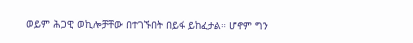ወይም ሕጋዊ ወኪሎቻቸው በተገኙበት በይፋ ይከፈታል። ሆኖም ግን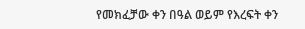የመክፈቻው ቀን በዓል ወይም የእረፍት ቀን